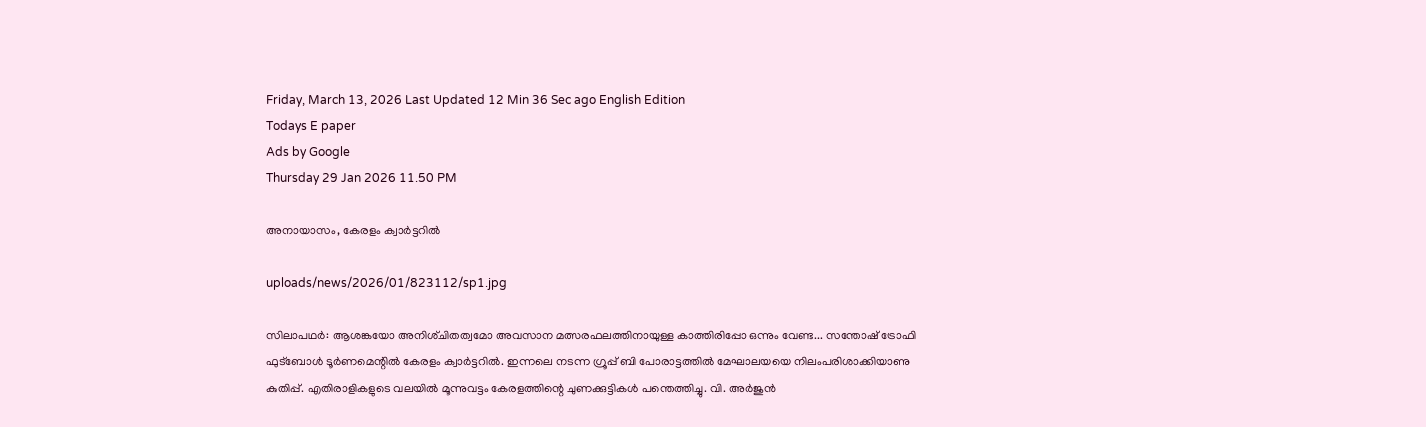Friday, March 13, 2026 Last Updated 12 Min 36 Sec ago English Edition
Todays E paper
Ads by Google
Thursday 29 Jan 2026 11.50 PM

അനായാസം, കേരളം ക്വാര്‍ട്ടറില്‍

uploads/news/2026/01/823112/sp1.jpg

സിലാപഥര്‍: ആശങ്കയോ അനിശ്‌ചിതത്വമോ അവസാന മത്സരഫലത്തിനായുള്ള കാത്തിരിപ്പോ ഒന്നും വേണ്ട... സന്തോഷ്‌ ട്രോഫി ഫുട്‌ബോള്‍ ടൂര്‍ണമെന്റില്‍ കേരളം ക്വാര്‍ട്ടറില്‍. ഇന്നലെ നടന്ന ഗ്രൂപ്പ്‌ ബി പോരാട്ടത്തില്‍ മേഘാലയയെ നിലംപരിശാക്കിയാണു കുതിപ്പ്‌. എതിരാളികളുടെ വലയില്‍ മൂന്നുവട്ടം കേരളത്തിന്റെ ചുണക്കുട്ടികള്‍ പന്തെത്തിച്ചു. വി. അര്‍ജുന്‍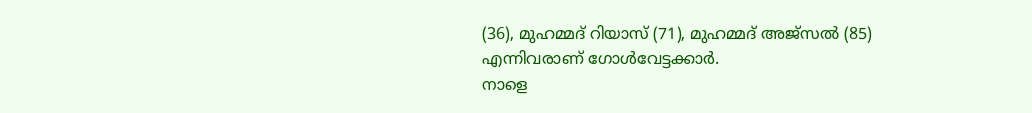(36), മുഹമ്മദ്‌ റിയാസ്‌ (71), മുഹമ്മദ്‌ അജ്‌സല്‍ (85) എന്നിവരാണ്‌ ഗോള്‍വേട്ടക്കാര്‍.
നാളെ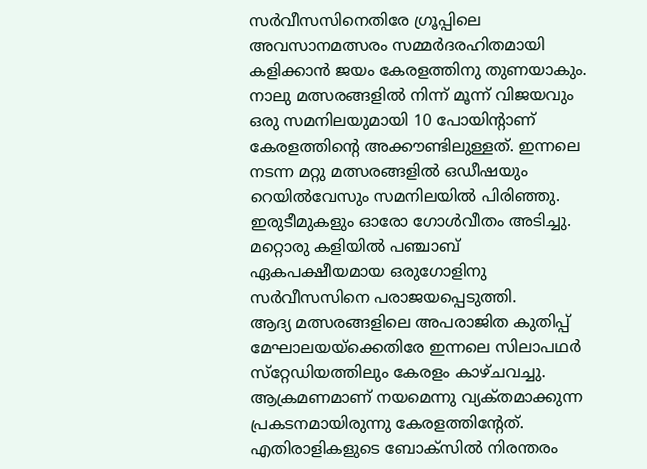സര്‍വീസസിനെതിരേ ഗ്രൂപ്പിലെ അവസാനമത്സരം സമ്മര്‍ദരഹിതമായി കളിക്കാന്‍ ജയം കേരളത്തിനു തുണയാകും. നാലു മത്സരങ്ങളില്‍ നിന്ന്‌ മൂന്ന്‌ വിജയവും ഒരു സമനിലയുമായി 10 പോയിന്റാണ്‌ കേരളത്തിന്റെ അക്കൗണ്ടിലുള്ളത്‌. ഇന്നലെ നടന്ന മറ്റു മത്സരങ്ങളില്‍ ഒഡീഷയും റെയില്‍വേസും സമനിലയില്‍ പിരിഞ്ഞു. ഇരുടീമുകളും ഓരോ ഗോള്‍വീതം അടിച്ചു. മറ്റൊരു കളിയില്‍ പഞ്ചാബ്‌ ഏകപക്ഷീയമായ ഒരുഗോളിനു സര്‍വീസസിനെ പരാജയപ്പെടുത്തി.
ആദ്യ മത്സരങ്ങളിലെ അപരാജിത കുതിപ്പ്‌ മേഘാലയയ്‌ക്കെതിരേ ഇന്നലെ സിലാപഥര്‍ സ്‌റ്റേഡിയത്തിലും കേരളം കാഴ്‌ചവച്ചു. ആക്രമണമാണ്‌ നയമെന്നു വ്യക്‌തമാക്കുന്ന പ്രകടനമായിരുന്നു കേരളത്തിന്റേത്‌. എതിരാളികളുടെ ബോക്‌സില്‍ നിരന്തരം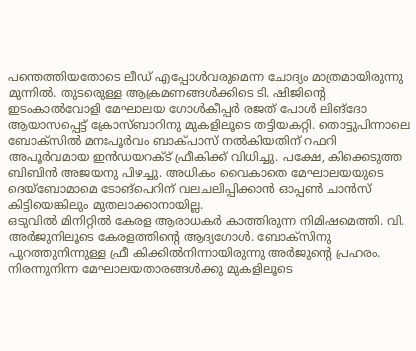പന്തെത്തിയതോടെ ലീഡ്‌ എപ്പോള്‍വരുമെന്ന ചോദ്യം മാത്രമായിരുന്നു മുന്നില്‍. തുടരെുള്ള ആക്രമണങ്ങള്‍ക്കിടെ ടി. ഷിജിന്റെ ഇടംകാല്‍വോളി മേഘാലയ ഗോള്‍കീപ്പര്‍ രജത്‌ പോള്‍ ലിങ്‌ദോ ആയാസപ്പെട്ട്‌ ക്രോസ്‌ബാറിനു മുകളിലൂടെ തട്ടിയകറ്റി. തൊട്ടുപിന്നാലെ ബോക്‌സില്‍ മനഃപൂര്‍വം ബാക്‌പാസ്‌ നല്‍കിയതിന്‌ റഫറി അപൂര്‍വമായ ഇന്‍ഡയറക്‌ട് ഫ്രീകിക്ക്‌ വിധിച്ചു. പക്ഷേ, കിക്കെടുത്ത ബിബിന്‍ അജയനു പിഴച്ചു. അധികം വൈകാതെ മേഘാലയയുടെ ദെയ്‌ബോമാമെ ടോങ്‌പെറിന്‌ വലചലിപ്പിക്കാന്‍ ഓപ്പണ്‍ ചാന്‍സ്‌ കിട്ടിയെങ്കിലും മുതലാക്കാനായില്ല.
ഒടുവില്‍ മിനിറ്റില്‍ കേരള ആരാധകര്‍ കാത്തിരുന്ന നിമിഷമെത്തി. വി. അര്‍ജുനിലൂടെ കേരളത്തിന്റെ ആദ്യഗോള്‍. ബോക്‌സിനു പുറത്തുനിന്നുള്ള ഫ്രീ കിക്കില്‍നിന്നായിരുന്നു അര്‍ജുന്റെ പ്രഹരം. നിരന്നുനിന്ന മേഘാലയതാരങ്ങള്‍ക്കു മുകളിലൂടെ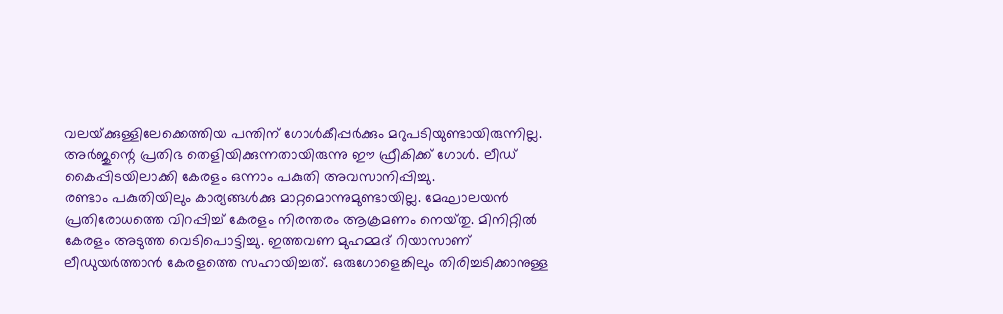വലയ്‌ക്കുള്ളിലേക്കെത്തിയ പന്തിന്‌ ഗോള്‍കീപ്പര്‍ക്കും മറുപടിയുണ്ടായിരുന്നില്ല. അര്‍ജുന്റെ പ്രതിഭ തെളിയിക്കുന്നതായിരുന്നു ഈ ഫ്രീകിക്ക്‌ ഗോള്‍. ലീഡ്‌ കൈപ്പിടയിലാക്കി കേരളം ഒന്നാം പകുതി അവസാനിപ്പിച്ചു.
രണ്ടാം പകുതിയിലും കാര്യങ്ങള്‍ക്കു മാറ്റമൊന്നുമുണ്ടായില്ല. മേഘാലയന്‍ പ്രതിരോധത്തെ വിറപ്പിച്ച്‌ കേരളം നിരന്തരം ആക്രമണം നെയ്‌തു. മിനിറ്റില്‍ കേരളം അടുത്ത വെടിപൊട്ടിച്ചു. ഇത്തവണ മുഹമ്മദ്‌ റിയാസാണ്‌ ലീഡുയര്‍ത്താന്‍ കേരളത്തെ സഹായിച്ചത്‌. ഒരുഗോളെങ്കിലും തിരിച്ചടിക്കാനുള്ള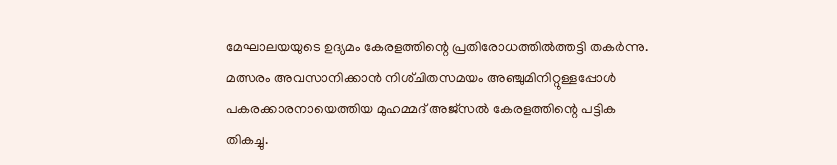മേഘാലയയുടെ ഉദ്യമം കേരളത്തിന്റെ പ്രതിരോധത്തില്‍ത്തട്ടി തകര്‍ന്നു. മത്സരം അവസാനിക്കാന്‍ നിശ്‌ചിതസമയം അഞ്ചുമിനിറ്റുള്ളപ്പോള്‍ പകരക്കാരനായെത്തിയ മുഹമ്മദ്‌ അജ്‌സല്‍ കേരളത്തിന്റെ പട്ടിക തികച്ചു.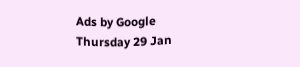Ads by Google
Thursday 29 Jan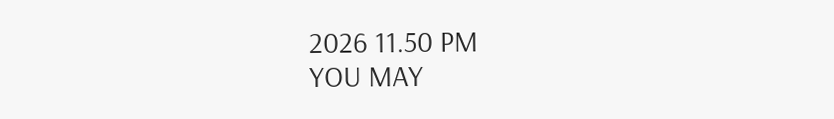2026 11.50 PM
YOU MAY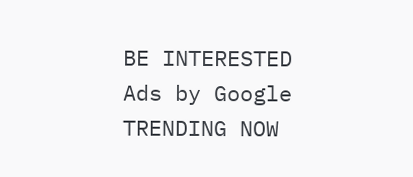BE INTERESTED
Ads by Google
TRENDING NOW